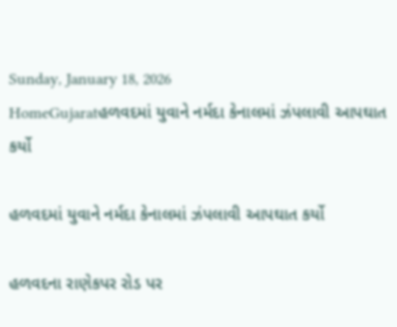Sunday, January 18, 2026
HomeGujaratહળવદમાં યુવાને નર્મદા કેનાલમાં ઝંપલાવી આપઘાત કર્યો

હળવદમાં યુવાને નર્મદા કેનાલમાં ઝંપલાવી આપઘાત કર્યો

હળવદના રાણેકપર રોડ પર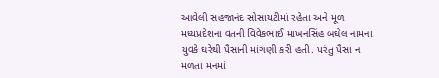આવેલી સહજાનંદ સોસાયટીમાં રહેતા અને મૂળ મધ્યપ્રદેશના વતની વિવેકભાઈ માખનસિંહ બઘેલ નામના યુવકે ઘરેથી પૈસાની માંગણી કરી હતી. પરંતુ પૈસા ન મળતા મનમાં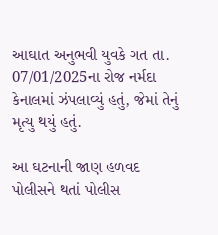આઘાત અનુભવી યુવકે ગત તા. 07/01/2025ના રોજ નર્મદા કેનાલમાં ઝંપલાવ્યું હતું, જેમાં તેનું મૃત્યુ થયું હતું.

આ ઘટનાની જાણ હળવદ પોલીસને થતાં પોલીસ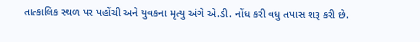તાત્કાલિક સ્થળ પર પહોંચી અને યુવકના મૃત્યુ અંગે એ.ડી. નોંધ કરી વધુ તપાસ શરૂ કરી છે.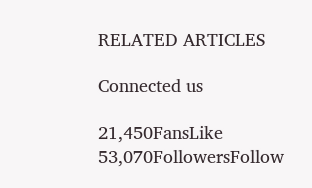RELATED ARTICLES

Connected us

21,450FansLike
53,070FollowersFollow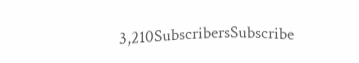3,210SubscribersSubscribe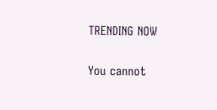TRENDING NOW

You cannot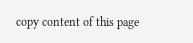copy content of this page